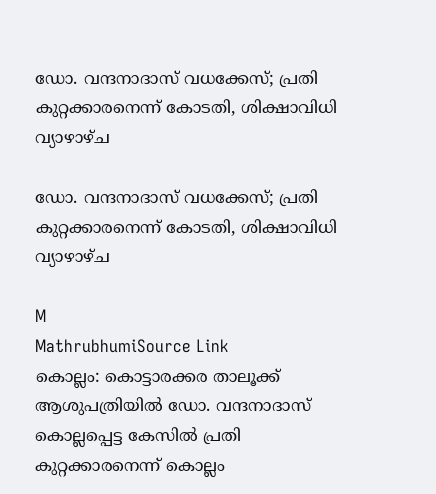ഡോ. വന്ദനാദാസ് വധക്കേസ്; പ്രതി കുറ്റക്കാരനെന്ന് കോടതി, ശിക്ഷാവിധി വ്യാഴാഴ്ച

ഡോ. വന്ദനാദാസ് വധക്കേസ്; പ്രതി കുറ്റക്കാരനെന്ന് കോടതി, ശിക്ഷാവിധി വ്യാഴാഴ്ച

M
MathrubhumiSource Link
കൊല്ലം: കൊട്ടാരക്കര താലൂക്ക് ആശുപത്രിയിൽ ഡോ. വന്ദനാദാസ് കൊല്ലപ്പെട്ട കേസിൽ പ്രതി കുറ്റക്കാരനെന്ന് കൊല്ലം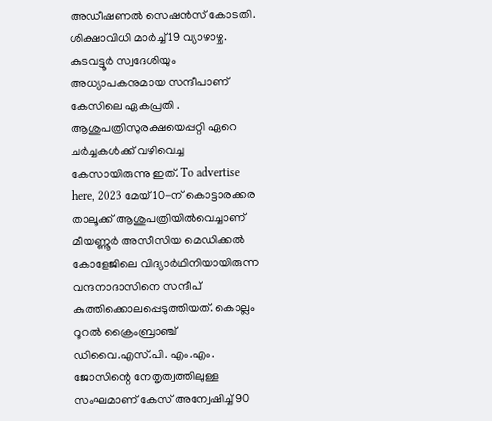അഡീഷണൽ സെഷൻസ് കോടതി. ശിക്ഷാവിധി മാർച്ച് 19 വ്യാഴാഴ്ച. കുടവട്ടൂർ സ്വദേശിയും അധ്യാപകനുമായ സന്ദീപാണ് കേസിലെ ഏകപ്രതി . ആശുപത്രിസുരക്ഷയെപ്പറ്റി ഏറെ ചർച്ചകൾക്ക് വഴിവെച്ച കേസായിരുന്നു ഇത്. To advertise here, 2023 മേയ് 10-ന് കൊട്ടാരക്കര താലൂക്ക് ആശുപത്രിയിൽവെച്ചാണ് മീയണ്ണൂർ അസീസിയ മെഡിക്കൽ കോളേജിലെ വിദ്യാർഥിനിയായിരുന്ന വന്ദനാദാസിനെ സന്ദീപ് കുത്തിക്കൊലപ്പെടുത്തിയത്. കൊല്ലം റൂറൽ ക്രൈംബ്രാഞ്ച് ഡിവൈ.എസ്.പി. എം.എം. ജോസിന്റെ നേതൃത്വത്തിലുള്ള സംഘമാണ് കേസ് അന്വേഷിച്ച് 90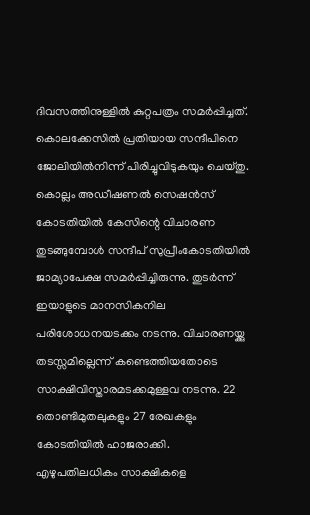ദിവസത്തിനുള്ളിൽ കുറ്റപത്രം സമർപ്പിച്ചത്. കൊലക്കേസിൽ പ്രതിയായ സന്ദീപിനെ ജോലിയിൽനിന്ന് പിരിച്ചുവിടുകയും ചെയ്തു. കൊല്ലം അഡീഷണൽ സെഷൻസ് കോടതിയിൽ കേസിന്റെ വിചാരണ തുടങ്ങുമ്പോൾ സന്ദീപ് സുപ്രീംകോടതിയിൽ ജാമ്യാപേക്ഷ സമർപ്പിച്ചിരുന്നു. തുടർന്ന് ഇയാളുടെ മാനസികനില പരിശോധനയടക്കം നടന്നു. വിചാരണയ്ക്കു തടസ്സമില്ലെന്ന് കണ്ടെത്തിയതോടെ സാക്ഷിവിസ്താരമടക്കമുള്ളവ നടന്നു. 22 തൊണ്ടിമുതലുകളും 27 രേഖകളും കോടതിയിൽ ഹാജരാക്കി. എഴുപതിലധികം സാക്ഷികളെ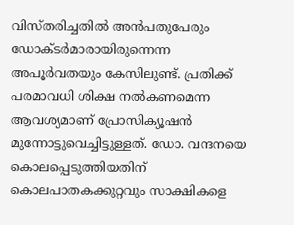വിസ്തരിച്ചതിൽ അൻപതുപേരും ഡോക്ടർമാരായിരുന്നെന്ന അപൂർവതയും കേസിലുണ്ട്. പ്രതിക്ക് പരമാവധി ശിക്ഷ നൽകണമെന്ന ആവശ്യമാണ് പ്രോസിക്യൂഷൻ മുന്നോട്ടുവെച്ചിട്ടുള്ളത്. ഡോ. വന്ദനയെ കൊലപ്പെടുത്തിയതിന് കൊലപാതകക്കുറ്റവും സാക്ഷികളെ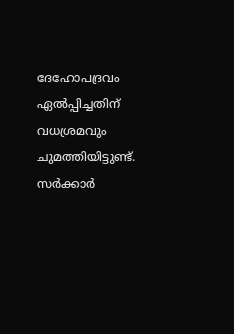ദേഹോപദ്രവം ഏൽപ്പിച്ചതിന് വധശ്രമവും ചുമത്തിയിട്ടുണ്ട്. സർക്കാർ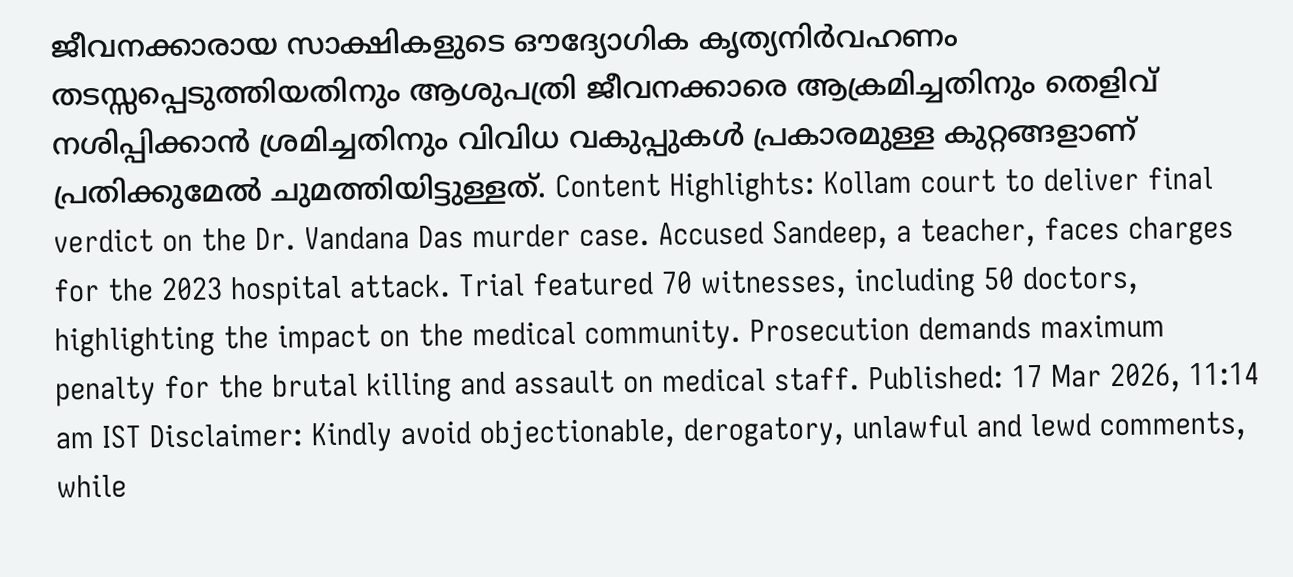ജീവനക്കാരായ സാക്ഷികളുടെ ഔദ്യോഗിക കൃത്യനിർവഹണം തടസ്സപ്പെടുത്തിയതിനും ആശുപത്രി ജീവനക്കാരെ ആക്രമിച്ചതിനും തെളിവ് നശിപ്പിക്കാൻ ശ്രമിച്ചതിനും വിവിധ വകുപ്പുകൾ പ്രകാരമുള്ള കുറ്റങ്ങളാണ് പ്രതിക്കുമേൽ ചുമത്തിയിട്ടുള്ളത്. Content Highlights: Kollam court to deliver final verdict on the Dr. Vandana Das murder case. Accused Sandeep, a teacher, faces charges for the 2023 hospital attack. Trial featured 70 witnesses, including 50 doctors, highlighting the impact on the medical community. Prosecution demands maximum penalty for the brutal killing and assault on medical staff. Published: 17 Mar 2026, 11:14 am IST Disclaimer: Kindly avoid objectionable, derogatory, unlawful and lewd comments, while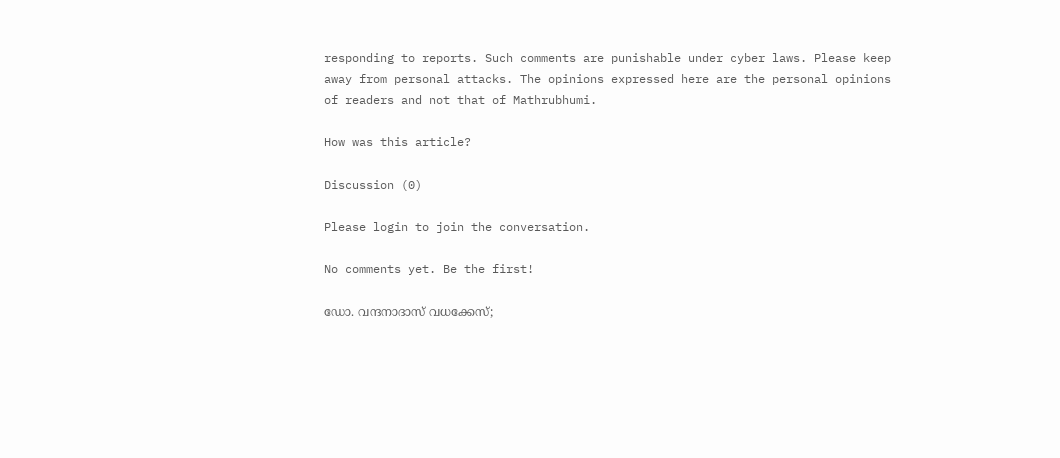responding to reports. Such comments are punishable under cyber laws. Please keep away from personal attacks. The opinions expressed here are the personal opinions of readers and not that of Mathrubhumi.

How was this article?

Discussion (0)

Please login to join the conversation.

No comments yet. Be the first!

ഡോ. വന്ദനാദാസ് വധക്കേസ്;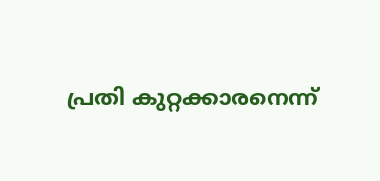പ്രതി കുറ്റക്കാരനെന്ന്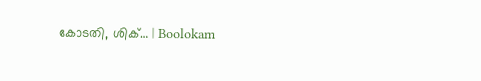കോടതി, ശിക്… | Boolokam